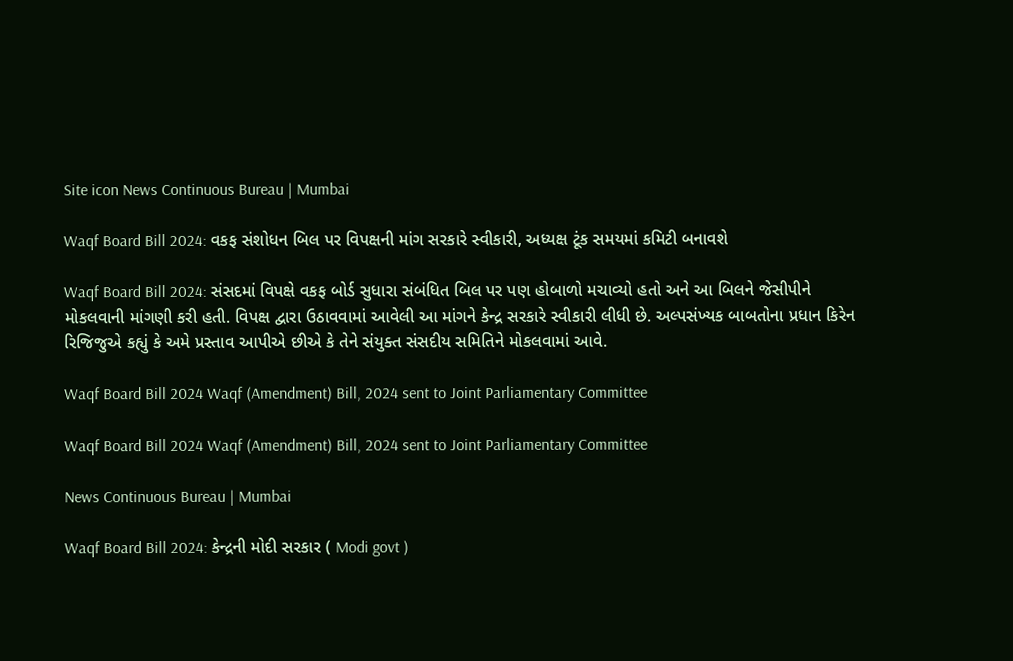Site icon News Continuous Bureau | Mumbai

Waqf Board Bill 2024: વકફ સંશોધન બિલ પર વિપક્ષની માંગ સરકારે સ્વીકારી, અધ્યક્ષ ટૂંક સમયમાં કમિટી બનાવશે

Waqf Board Bill 2024: સંસદમાં વિપક્ષે વકફ બોર્ડ સુધારા સંબંધિત બિલ પર પણ હોબાળો મચાવ્યો હતો અને આ બિલને જેસીપીને મોકલવાની માંગણી કરી હતી. વિપક્ષ દ્વારા ઉઠાવવામાં આવેલી આ માંગને કેન્દ્ર સરકારે સ્વીકારી લીધી છે. અલ્પસંખ્યક બાબતોના પ્રધાન કિરેન રિજિજુએ કહ્યું કે અમે પ્રસ્તાવ આપીએ છીએ કે તેને સંયુક્ત સંસદીય સમિતિને મોકલવામાં આવે.

Waqf Board Bill 2024 Waqf (Amendment) Bill, 2024 sent to Joint Parliamentary Committee

Waqf Board Bill 2024 Waqf (Amendment) Bill, 2024 sent to Joint Parliamentary Committee

News Continuous Bureau | Mumbai

Waqf Board Bill 2024: કેન્દ્રની મોદી સરકાર ( Modi govt )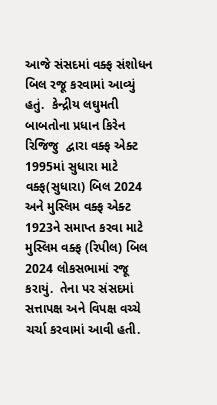આજે સંસદમાં વક્ફ સંશોધન બિલ રજૂ કરવામાં આવ્યું હતું.  કેન્દ્રીય લઘુમતી બાબતોના પ્રધાન કિરેન રિજિજુ  દ્વારા વક્ફ એક્ટ 1995માં સુધારા માટે વક્ફ(સુધારા) બિલ 2024 અને મુસ્લિમ વક્ફ એક્ટ 1923ને સમાપ્ત કરવા માટે મુસ્લિમ વક્ફ (રિપીલ) બિલ 2024 લોકસભામાં રજૂ કરાયું.  તેના પર સંસદમાં સત્તાપક્ષ અને વિપક્ષ વચ્ચે ચર્ચા કરવામાં આવી હતી.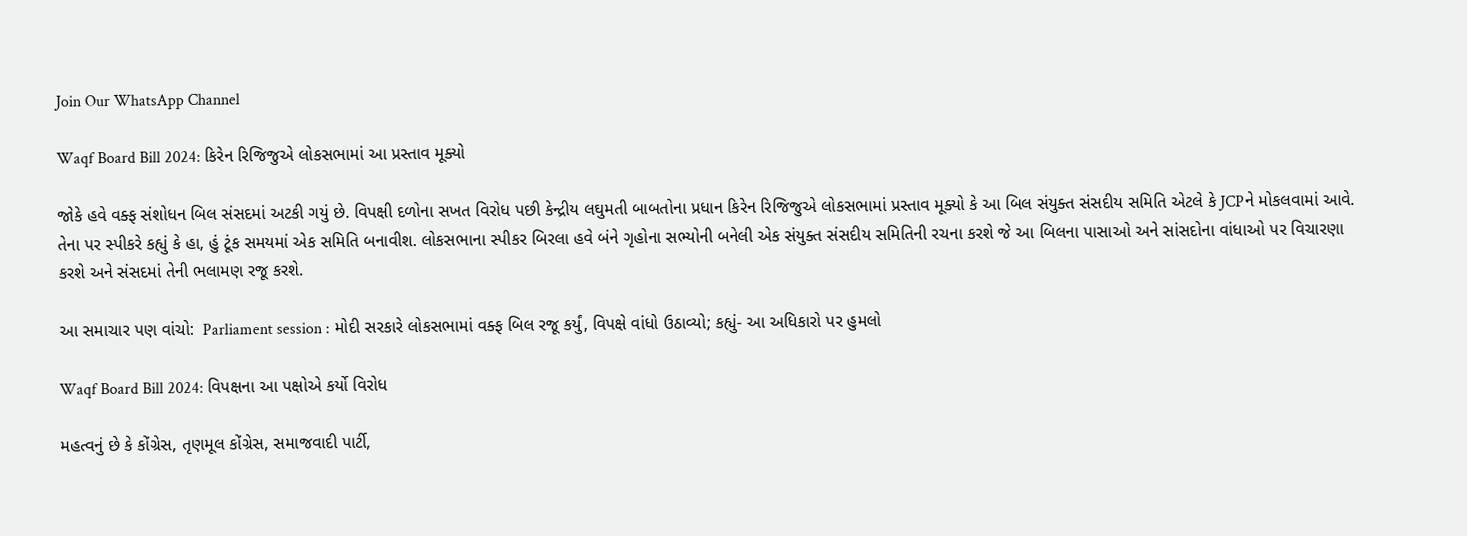Join Our WhatsApp Channel

Waqf Board Bill 2024: કિરેન રિજિજુએ લોકસભામાં આ પ્રસ્તાવ મૂક્યો

જોકે હવે વક્ફ સંશોધન બિલ સંસદમાં અટકી ગયું છે. વિપક્ષી દળોના સખત વિરોધ પછી કેન્દ્રીય લઘુમતી બાબતોના પ્રધાન કિરેન રિજિજુએ લોકસભામાં પ્રસ્તાવ મૂક્યો કે આ બિલ સંયુક્ત સંસદીય સમિતિ એટલે કે JCPને મોકલવામાં આવે. તેના પર સ્પીકરે કહ્યું કે હા, હું ટૂંક સમયમાં એક સમિતિ બનાવીશ. લોકસભાના સ્પીકર બિરલા હવે બંને ગૃહોના સભ્યોની બનેલી એક સંયુક્ત સંસદીય સમિતિની રચના કરશે જે આ બિલના પાસાઓ અને સાંસદોના વાંધાઓ પર વિચારણા કરશે અને સંસદમાં તેની ભલામણ રજૂ કરશે.

આ સમાચાર પણ વાંચો:  Parliament session : મોદી સરકારે લોકસભામાં વક્ફ બિલ રજૂ કર્યું, વિપક્ષે વાંધો ઉઠાવ્યો; કહ્યું- આ અધિકારો પર હુમલો

Waqf Board Bill 2024: વિપક્ષના આ પક્ષોએ કર્યો વિરોધ

મહત્વનું છે કે કોંગ્રેસ, તૃણમૂલ કોંગ્રેસ, સમાજવાદી પાર્ટી,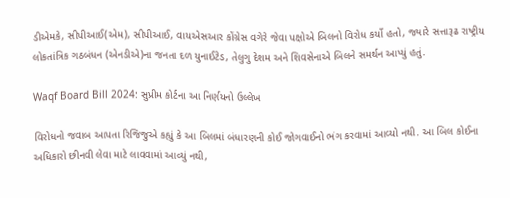ડીએમકે, સીપીઆઈ(એમ), સીપીઆઈ, વાયએસઆર કોંગ્રેસ વગેરે જેવા પક્ષોએ બિલનો વિરોધ કર્યો હતો, જ્યારે સત્તારૂઢ રાષ્ટ્રીય લોકતાંત્રિક ગઠબંધન (એનડીએ)ના જનતા દળ યુનાઈટેડ, તેલુગુ દેશમ અને શિવસેનાએ બિલને સમર્થન આપ્યું હતું.

Waqf Board Bill 2024: સુપ્રીમ કોર્ટના આ નિર્ણયનો ઉલ્લેખ

વિરોધનો જવાબ આપતા રિજિજુએ કહ્યું કે આ બિલમાં બંધારણની કોઈ જોગવાઈનો ભંગ કરવામાં આવ્યો નથી. આ બિલ કોઈના અધિકારો છીનવી લેવા માટે લાવવામાં આવ્યું નથી,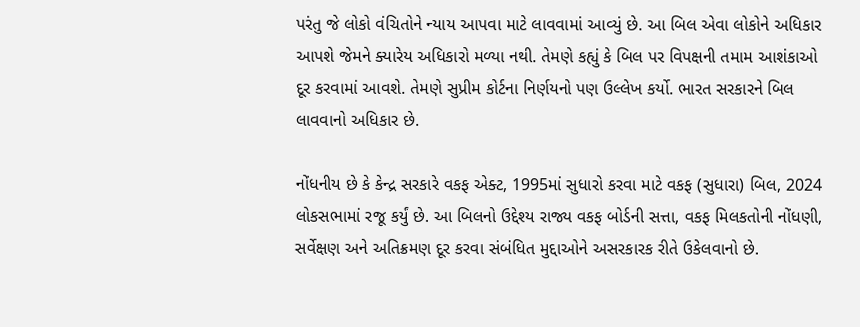પરંતુ જે લોકો વંચિતોને ન્યાય આપવા માટે લાવવામાં આવ્યું છે. આ બિલ એવા લોકોને અધિકાર આપશે જેમને ક્યારેય અધિકારો મળ્યા નથી. તેમણે કહ્યું કે બિલ પર વિપક્ષની તમામ આશંકાઓ દૂર કરવામાં આવશે. તેમણે સુપ્રીમ કોર્ટના નિર્ણયનો પણ ઉલ્લેખ કર્યો. ભારત સરકારને બિલ લાવવાનો અધિકાર છે.

નોંધનીય છે કે કેન્દ્ર સરકારે વકફ એક્ટ, 1995માં સુધારો કરવા માટે વકફ (સુધારા) બિલ, 2024 લોકસભામાં રજૂ કર્યું છે. આ બિલનો ઉદ્દેશ્ય રાજ્ય વકફ બોર્ડની સત્તા, વકફ મિલકતોની નોંધણી, સર્વેક્ષણ અને અતિક્રમણ દૂર કરવા સંબંધિત મુદ્દાઓને અસરકારક રીતે ઉકેલવાનો છે.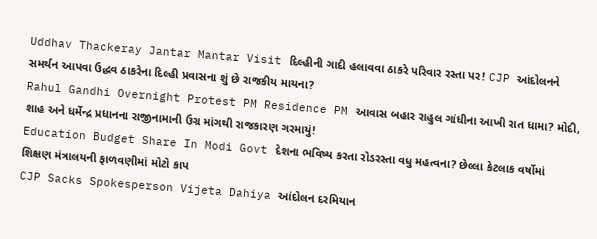Uddhav Thackeray Jantar Mantar Visit દિલ્હીની ગાદી હલાવવા ઠાકરે પરિવાર રસ્તા પર! CJP આંદોલનને સમર્થન આપવા ઉદ્ધવ ઠાકરેના દિલ્હી પ્રવાસના શું છે રાજકીય માયના?
Rahul Gandhi Overnight Protest PM Residence PM આવાસ બહાર રાહુલ ગાંધીના આખી રાત ધામા? મોદી, શાહ અને ધર્મેન્દ્ર પ્રધાનના રાજીનામાની ઉગ્ર માંગથી રાજકારણ ગરમાયું!
Education Budget Share In Modi Govt દેશના ભવિષ્ય કરતા રોડરસ્તા વધુ મહત્વના? છેલ્લા કેટલાક વર્ષોમાં શિક્ષણ મંત્રાલયની ફાળવણીમાં મોટો કાપ
CJP Sacks Spokesperson Vijeta Dahiya આંદોલન દરમિયાન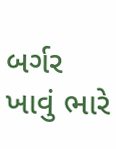બર્ગર ખાવું ભારે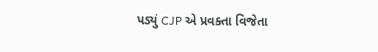પડ્યું CJP એ પ્રવક્તા વિજેતા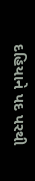દહિયાને પદ પરથી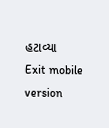હટાવ્યા
Exit mobile version